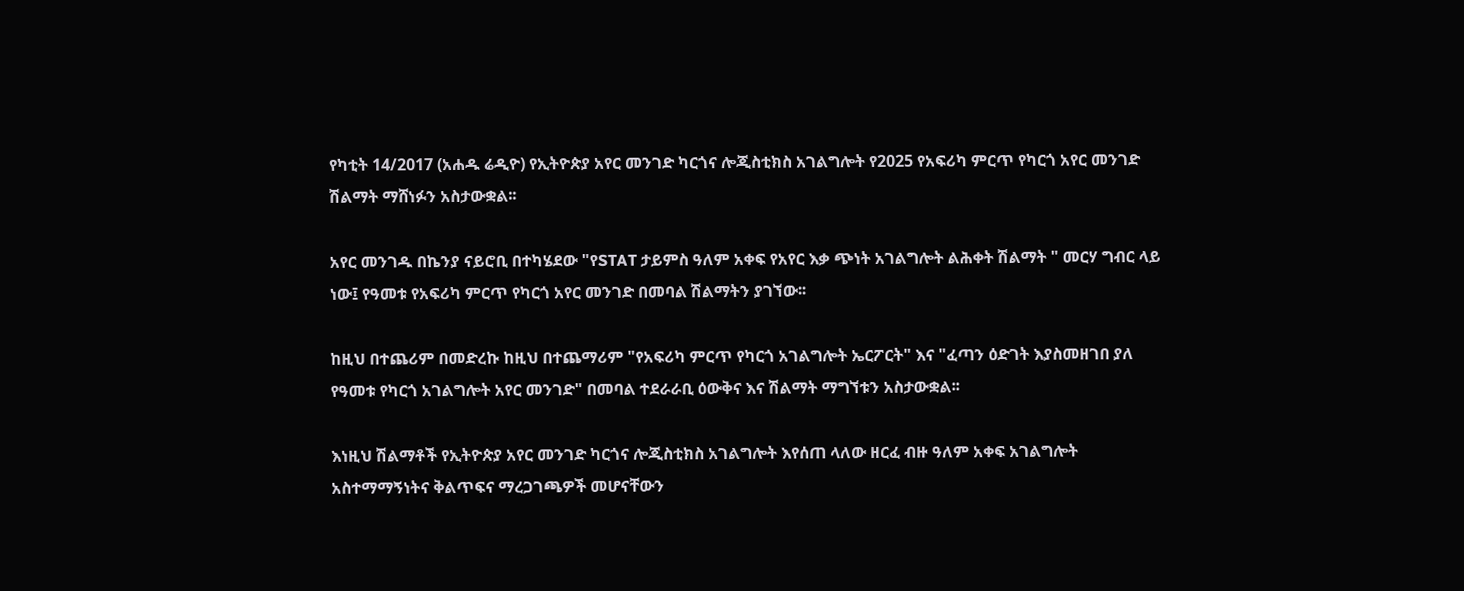የካቲት 14/2017 (አሐዱ ሬዲዮ) የኢትዮጵያ አየር መንገድ ካርጎና ሎጂስቲክስ አገልግሎት የ2025 የአፍሪካ ምርጥ የካርጎ አየር መንገድ ሽልማት ማሸነፉን አስታውቋል፡፡

አየር መንገዱ በኬንያ ናይሮቢ በተካሄደው "የSTAT ታይምስ ዓለም አቀፍ የአየር እቃ ጭነት አገልግሎት ልሕቀት ሽልማት " መርሃ ግብር ላይ ነው፤ የዓመቱ የአፍሪካ ምርጥ የካርጎ አየር መንገድ በመባል ሽልማትን ያገኘው፡፡

ከዚህ በተጨሪም በመድረኩ ከዚህ በተጨማሪም "የአፍሪካ ምርጥ የካርጎ አገልግሎት ኤርፖርት" እና "ፈጣን ዕድገት እያስመዘገበ ያለ የዓመቱ የካርጎ አገልግሎት አየር መንገድ" በመባል ተደራራቢ ዕውቅና እና ሽልማት ማግኘቱን አስታውቋል፡፡

እነዚህ ሽልማቶች የኢትዮጵያ አየር መንገድ ካርጎና ሎጂስቲክስ አገልግሎት እየሰጠ ላለው ዘርፈ ብዙ ዓለም አቀፍ አገልግሎት አስተማማኝነትና ቅልጥፍና ማረጋገጫዎች መሆናቸውን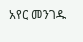አየር መንገዱ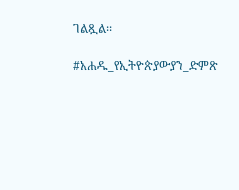ገልጿል፡፡

#አሐዱ_የኢትዮጵያውያን_ድምጽ